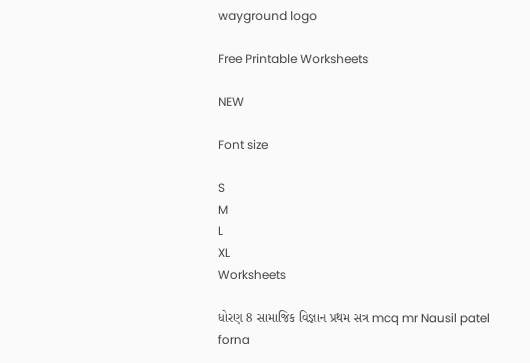wayground logo

Free Printable Worksheets

NEW

Font size

S
M
L
XL
Worksheets

ધોરણ 8 સામાજિક વિજ્ઞાન પ્રથમ સત્ર mcq mr Nausil patel forna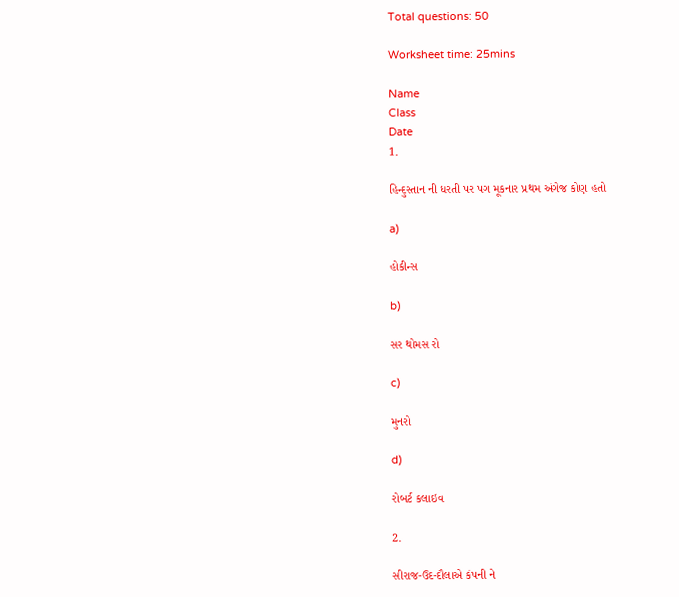Total questions: 50

Worksheet time: 25mins

Name
Class
Date
1.

હિન્દુસ્તાન ની ધરતી પર પગ મૂકનાર પ્રથમ અંગેજ કોણ હતો

a)

હોકીન્સ

b)

સર થોમસ રો

c)

મુનરો

d)

રોબર્ટ કલાઇવ

2.

સીરાજ-ઉદ-દૌલાએ કંપની ને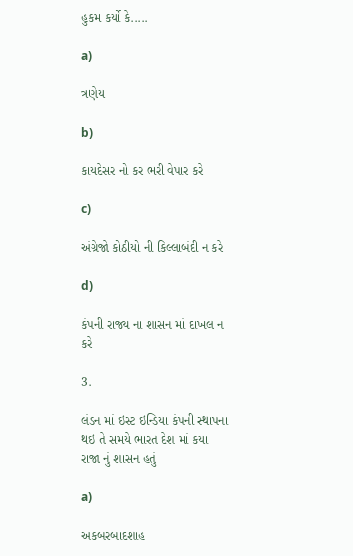હુકમ કર્યો કે.....

a)

ત્રણેય

b)

કાયદેસર નો કર ભરી વેપાર કરે

c)

અંગ્રેજો કોઠીયો ની કિલ્લાબંદી ન કરે

d)

કંપની રાજ્ય ના શાસન માં દાખલ ન કરે

3.

લંડન માં ઇસ્ટ ઇન્ડિયા કંપની સ્થાપના થઇ તે સમયે ભારત દેશ માં કયા રાજા નું શાસન હતું

a)

અકબરબાદશાહ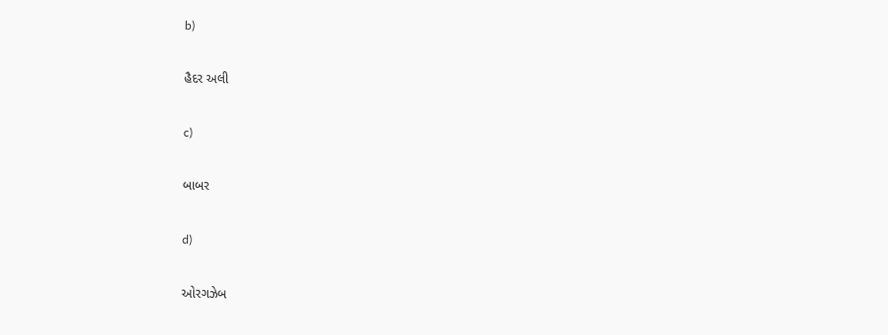b)

હૈદર અલી

c)

બાબર

d)

ઓરગઝેબ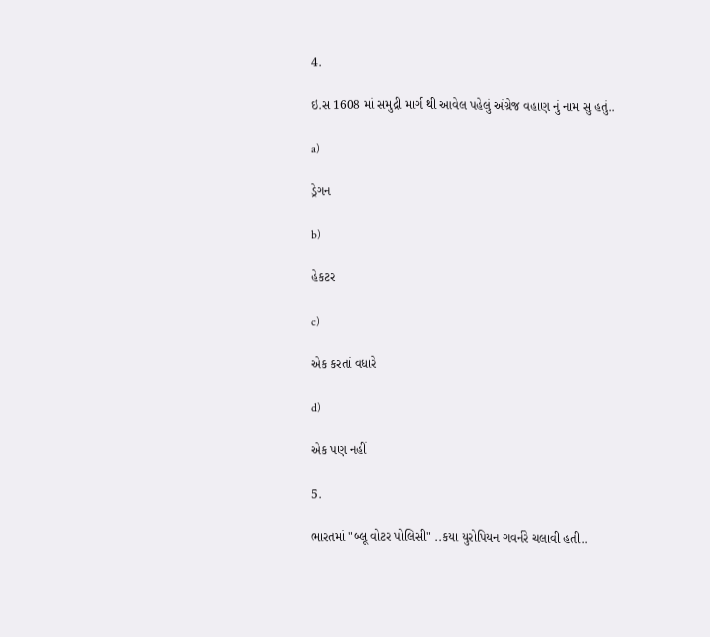4.

ઇ.સ 1608 માં સમુદ્રી માર્ગ થી આવેલ પહેલું અંગ્રેજ વહાણ નું નામ સુ હતું..

a)

ડ્રેગન

b)

હેકટર

c)

એક કરતાં વધારે

d)

એક પણ નહીં

5.

ભારતમાં "બ્લૂ વોટર પોલિસી" ..કયા યુરોપિયન ગવર્નરે ચલાવી હતી..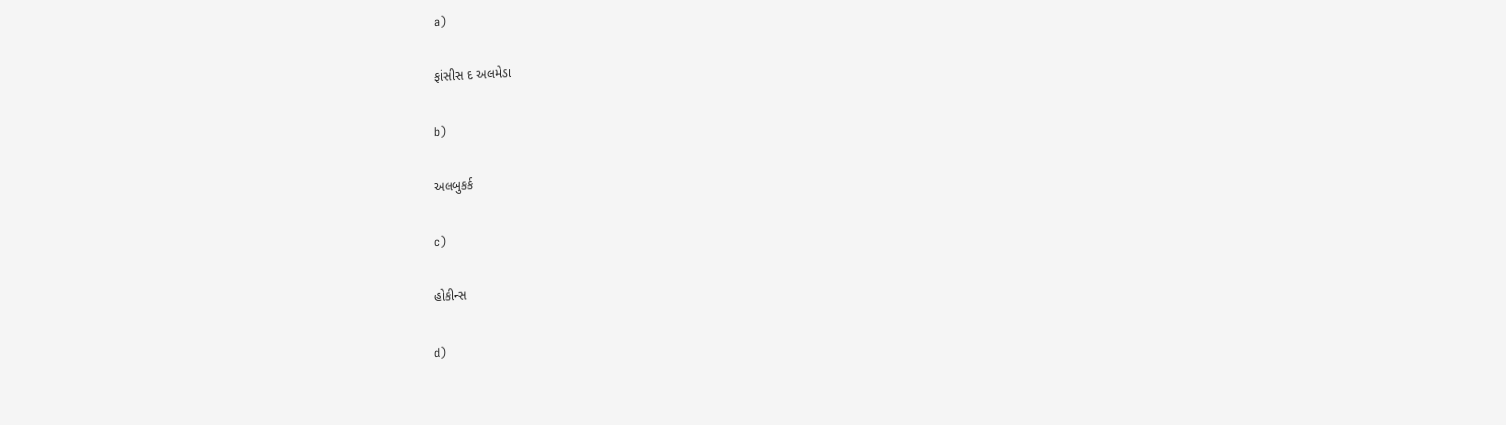a)

ફાંસીસ દ અલમેડા

b)

અલબુકર્ક

c)

હોકીન્સ

d)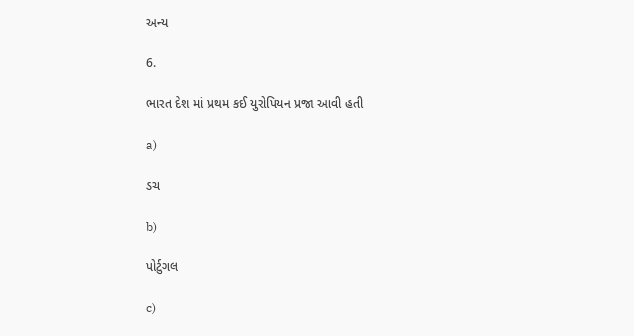અન્ય

6.

ભારત દેશ માં પ્રથમ કઈ યુરોપિયન પ્રજા આવી હતી

a)

ડચ

b)

પોર્ટુગલ

c)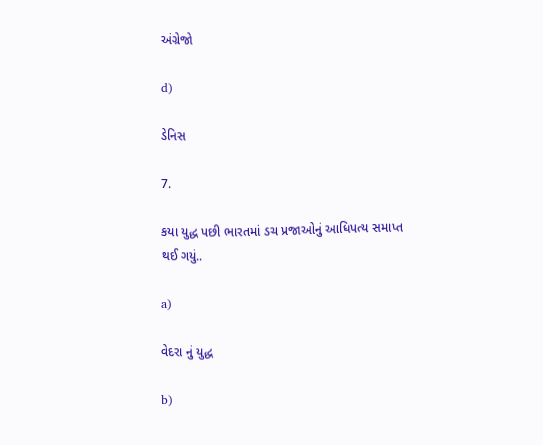અંગ્રેજો

d)

ડેનિસ

7.

કયા યુદ્ધ પછી ભારતમાં ડચ પ્રજાઓનું આધિપત્ય સમાપ્ત થઈ ગયું..

a)

વેદરા નું યુદ્ધ

b)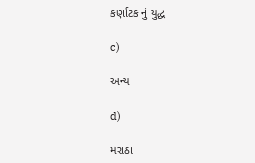કર્ણાટક નું યુદ્ધ

c)

અન્ય

d)

મરાઠા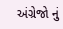અંગ્રેજો નું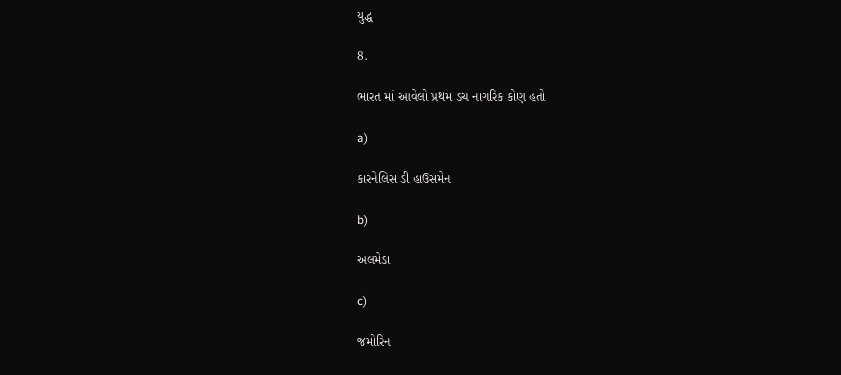યુદ્ધ

8.

ભારત માં આવેલો પ્રથમ ડચ નાગરિક કોણ હતો

a)

કારનેલિસ ડી હાઉસમેન

b)

અલમેડા

c)

જમોરિન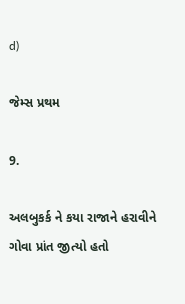d)

જેમ્સ પ્રથમ

9.

અલબુકર્ક ને કયા રાજાને હરાવીને ગોવા પ્રાંત જીત્યો હતો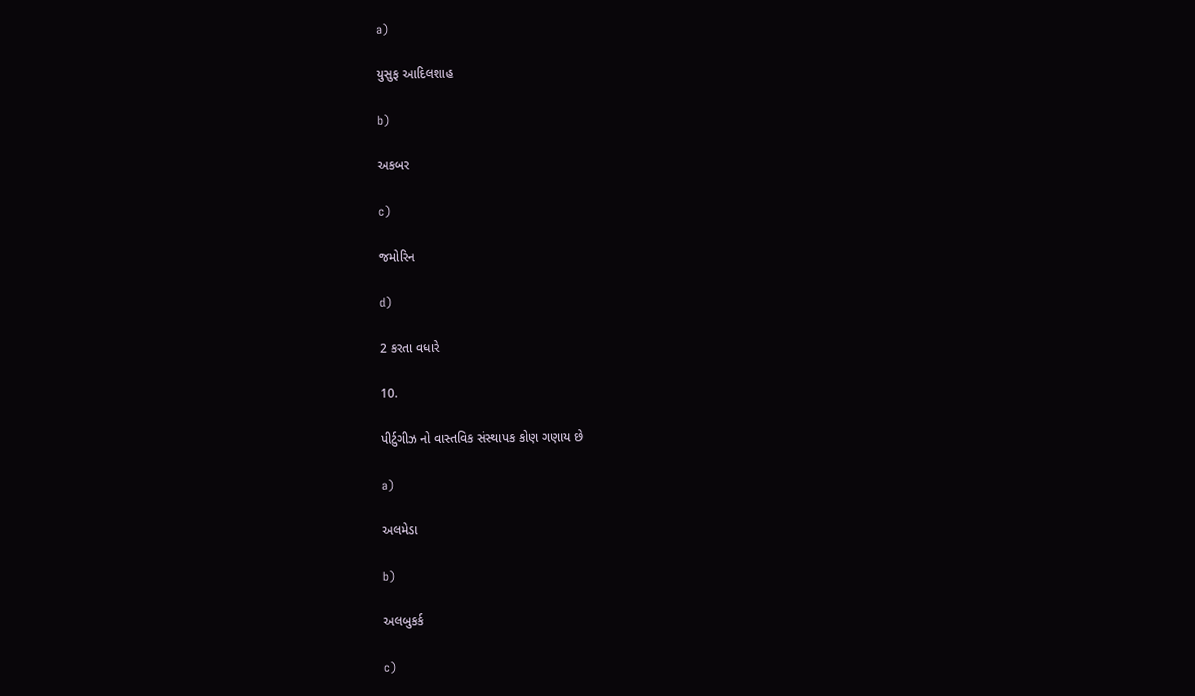a)

યુસુફ આદિલશાહ

b)

અકબર

c)

જમોરિન

d)

2 કરતા વધારે

10.

પીર્ટુગીઝ નો વાસ્તવિક સંસ્થાપક કોણ ગણાય છે

a)

અલમેડા

b)

અલબુકર્ક

c)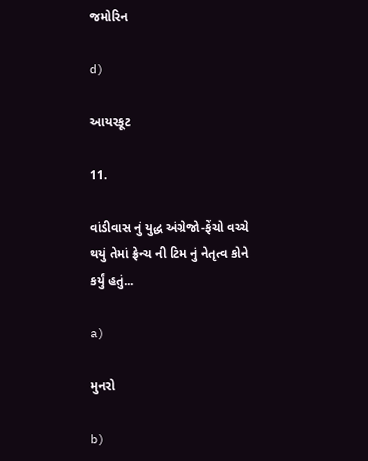જમોરિન

d)

આયરકૂટ

11.

વાંડીવાસ નું યુદ્ધ અંગ્રેજો-ફેંચો વચ્ચે થયું તેમાં ફ્રેન્ચ ની ટિમ નું નેતૃત્વ કોને કર્યું હતું...

a)

મુનરો

b)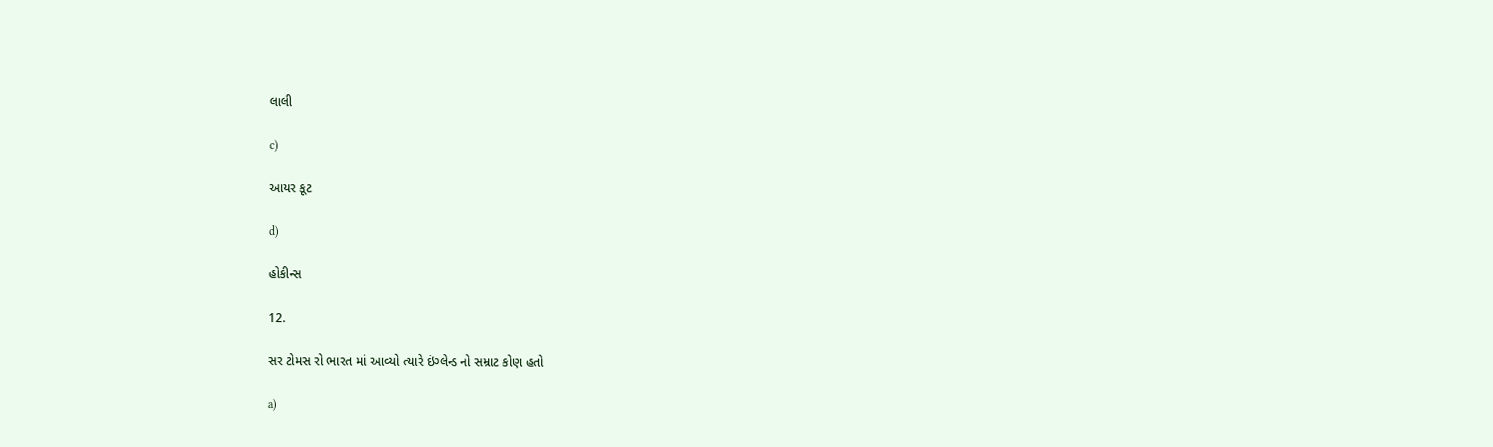લાલી

c)

આયર કૂટ

d)

હોકીન્સ

12.

સર ટોમસ રો ભારત માં આવ્યો ત્યારે ઇંગ્લેન્ડ નો સમ્રાટ કોણ હતો

a)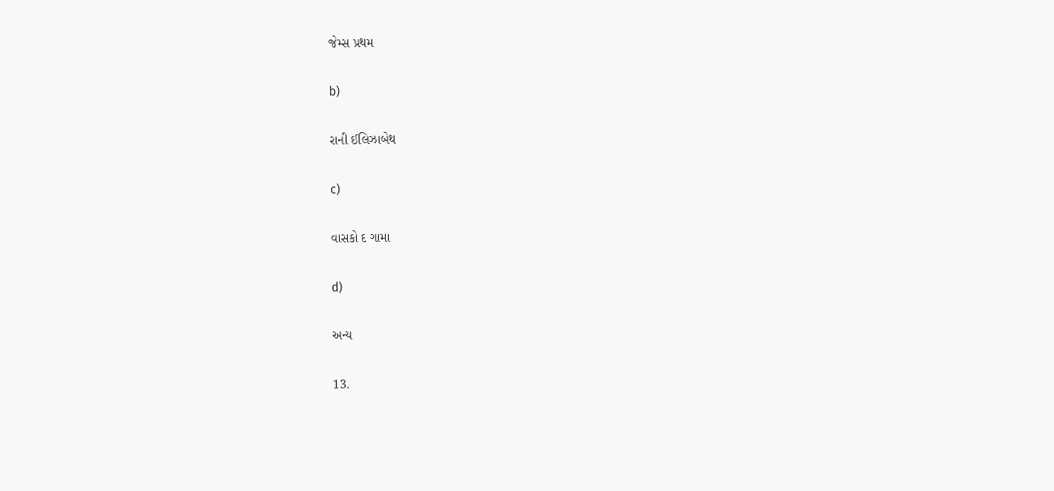જેમ્સ પ્રથમ

b)

રાની ઈલિઝાબેથ

c)

વાસકો દ ગામા

d)

અન્ય

13.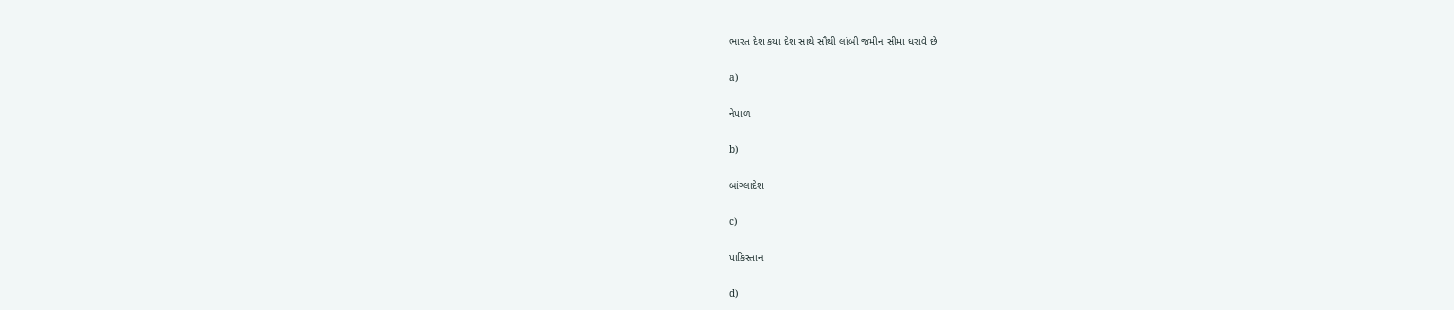ભારત દેશ કયા દેશ સાથે સૌથી લાંબી જમીન સીમા ધરાવે છે

a)

નેપાળ

b)

બાંગ્લાદેશ

c)

પાકિસ્તાન

d)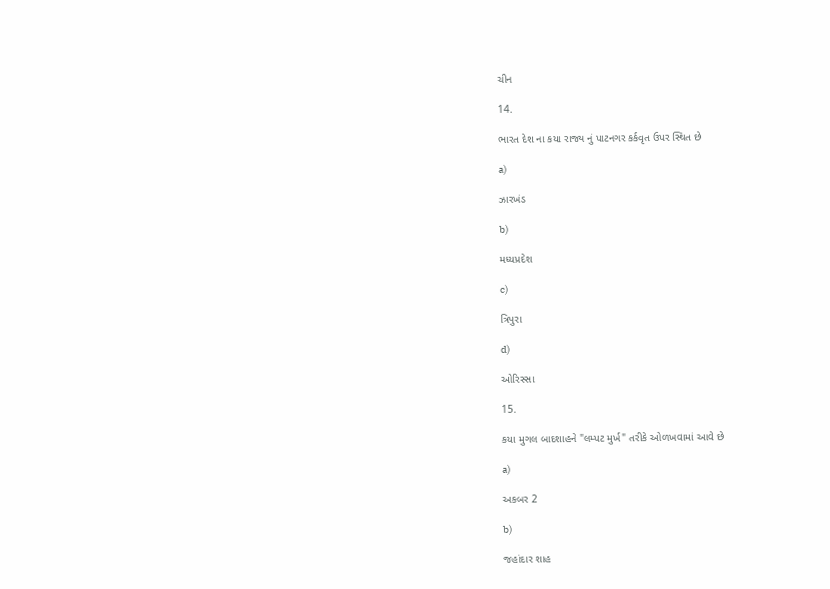ચીન

14.

ભારત દેશ ના કયા રાજ્ય નું પાટનગર કર્કવૃત ઉપર સ્થિત છે

a)

ઝારખંડ

b)

મધ્યપ્રદેશ

c)

ત્રિપુરા

d)

ઓરિસ્સા

15.

કયા મુગલ બાદશાહને "લમ્પટ મુર્ખ" તરીકે ઓળખવામાં આવે છે

a)

અકબર 2

b)

જહાંદાર શાહ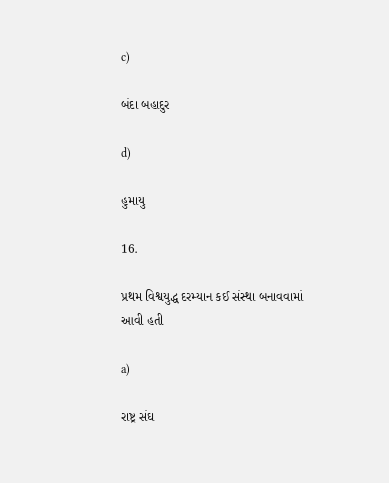c)

બંદા બહાદુર

d)

હુમાયુ

16.

પ્રથમ વિશ્વયુદ્ધ દરમ્યાન કઈ સંસ્થા બનાવવામાં આવી હતી

a)

રાષ્ટ્ર સંઘ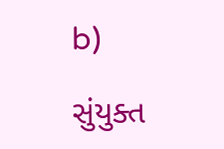b)

સુંયુક્ત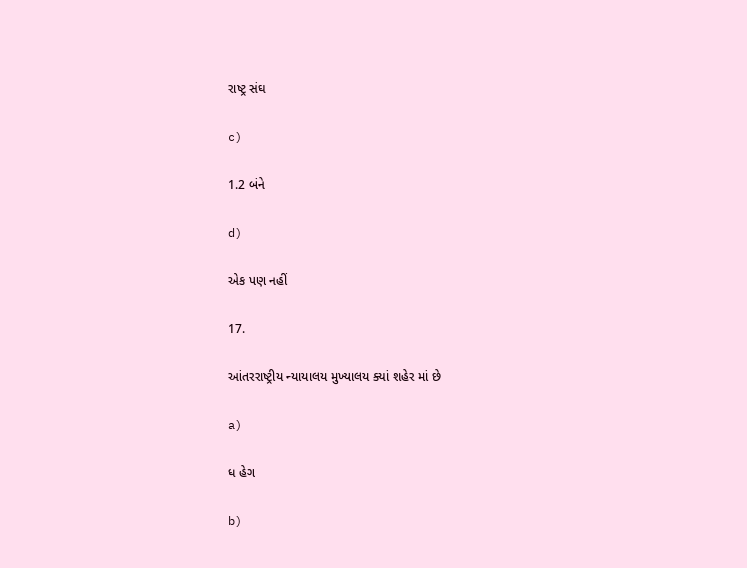રાષ્ટ્ર સંઘ

c)

1.2 બંને

d)

એક પણ નહીં

17.

આંતરરાષ્ટ્રીય ન્યાયાલય મુખ્યાલય ક્યાં શહેર માં છે

a)

ધ હેગ

b)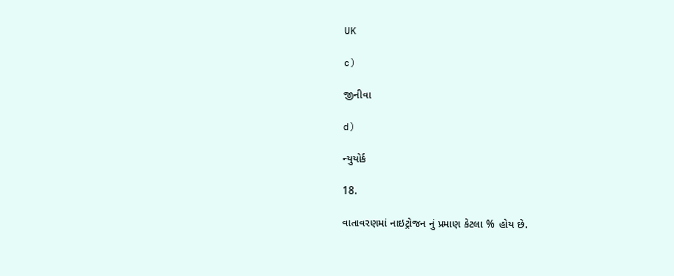UK

c)

જીનીવા

d)

ન્યુયોર્ક

18.

વાતાવરણમાં નાઇટ્રોજન નું પ્રમાણ કેટલા % હોય છે.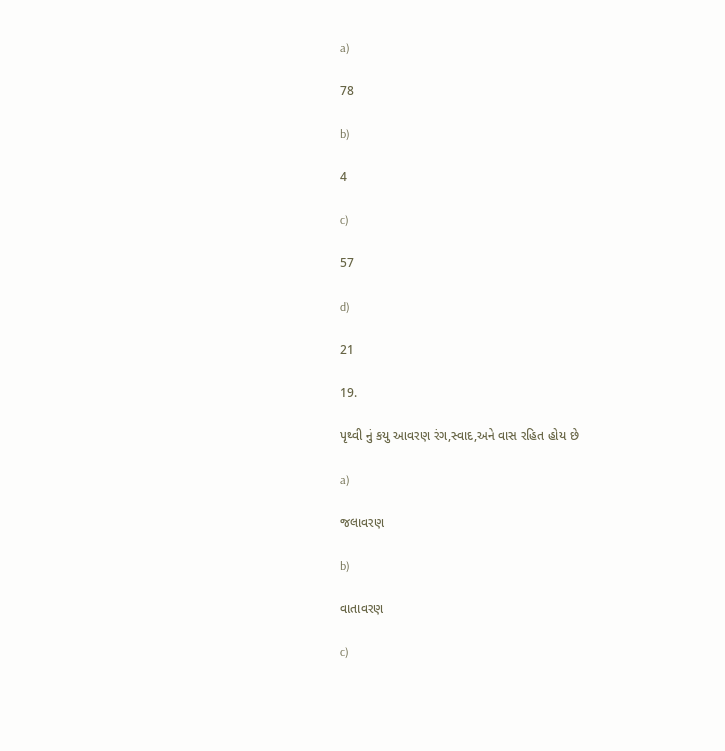a)

78

b)

4

c)

57

d)

21

19.

પૃથ્વી નું કયુ આવરણ રંગ,સ્વાદ,અને વાસ રહિત હોય છે

a)

જલાવરણ

b)

વાતાવરણ

c)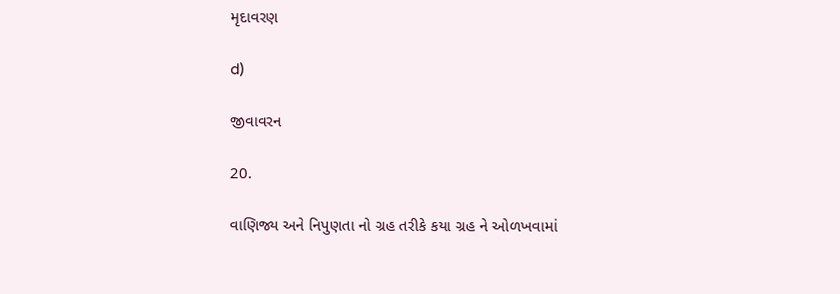મૃદાવરણ

d)

જીવાવરન

20.

વાણિજ્ય અને નિપુણતા નો ગ્રહ તરીકે કયા ગ્રહ ને ઓળખવામાં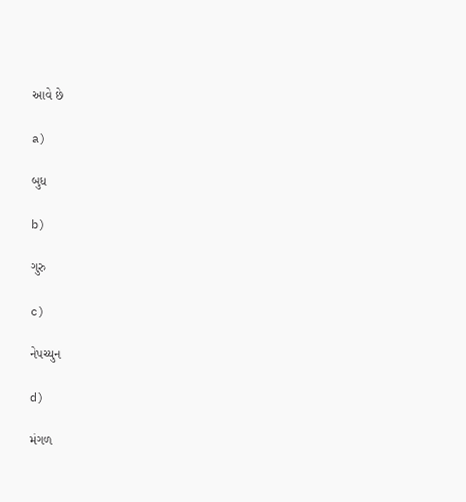આવે છે

a)

બુધ

b)

ગુરુ

c)

નેપચ્યુન

d)

મંગળ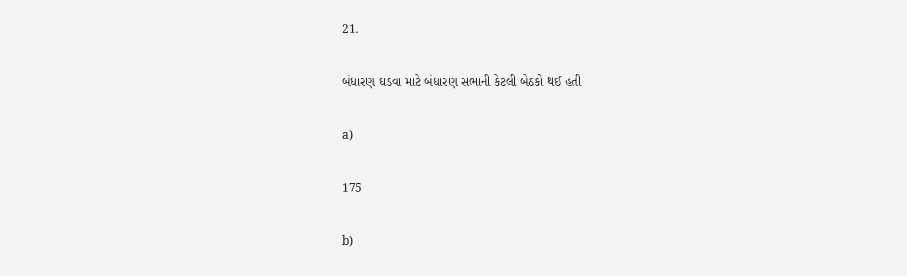21.

બંધારણ ઘડવા માટે બંધારણ સભાની કેટલી બેઠકો થઈ હતી

a)

175

b)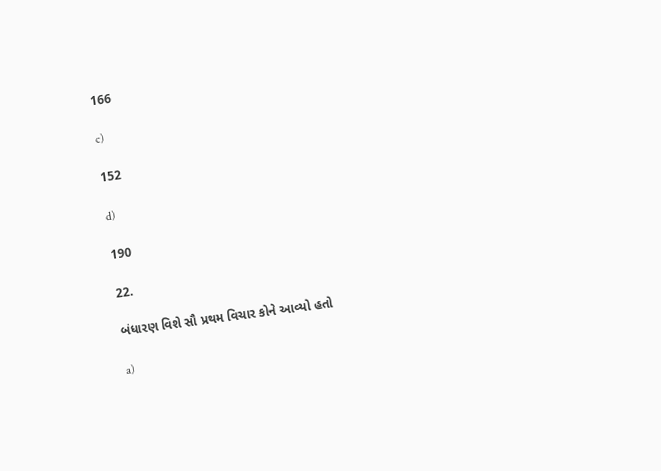166

c)

152

d)

190

22.

બંધારણ વિશે સૌ પ્રથમ વિચાર કોને આવ્યો હતો

a)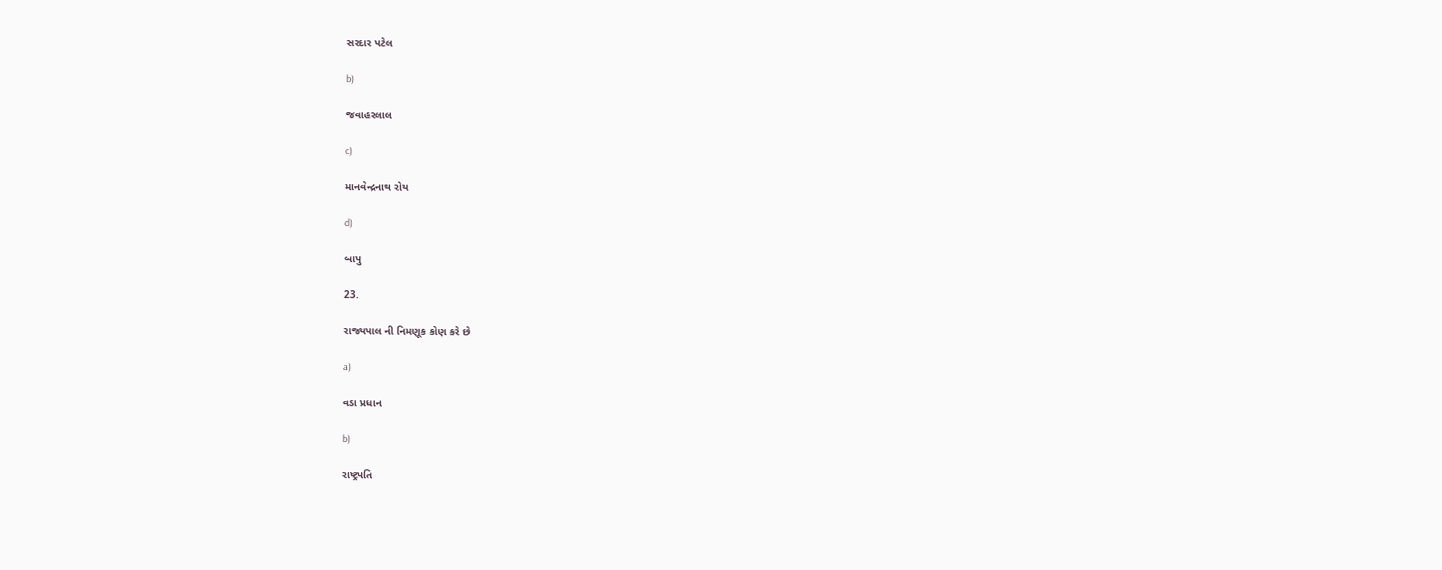સરદાર પટેલ

b)

જવાહરલાલ

c)

માનવેન્દ્રનાથ રોય

d)

બાપુ

23.

રાજ્યપાલ ની નિમણૂક કોણ કરે છે

a)

વડા પ્રધાન

b)

રાષ્ટ્રપતિ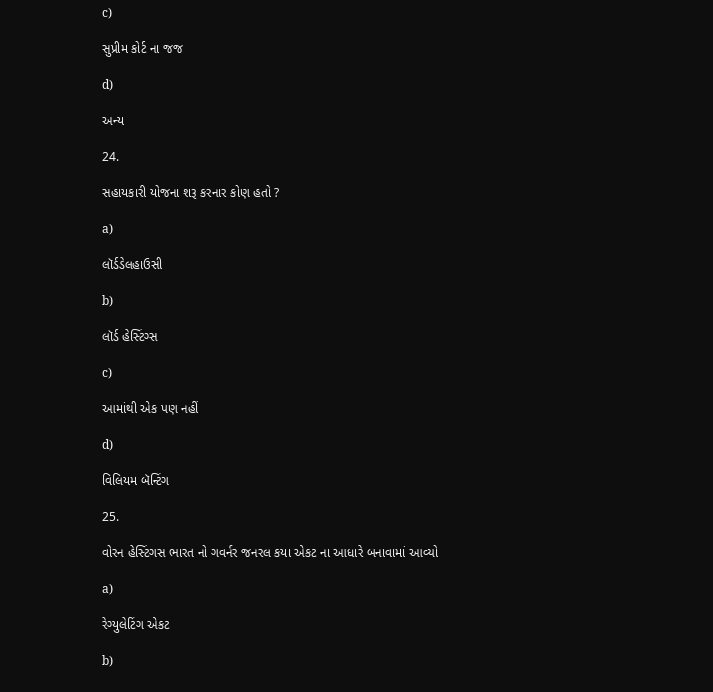c)

સુપ્રીમ કોર્ટ ના જજ

d)

અન્ય

24.

સહાયકારી યોજના શરૂ કરનાર કોણ હતો ?

a)

લૉર્ડડેલહાઉસી

b)

લૉર્ડ હેસ્ટિંગ્સ

c)

આમાંથી એક પણ નહીં

d)

વિલિયમ બૅન્ટિંગ

25.

વોરન હેસ્ટિંગસ ભારત નો ગવર્નર જનરલ કયા એકટ ના આધારે બનાવામાં આવ્યો

a)

રેગ્યુલેટિંગ એકટ

b)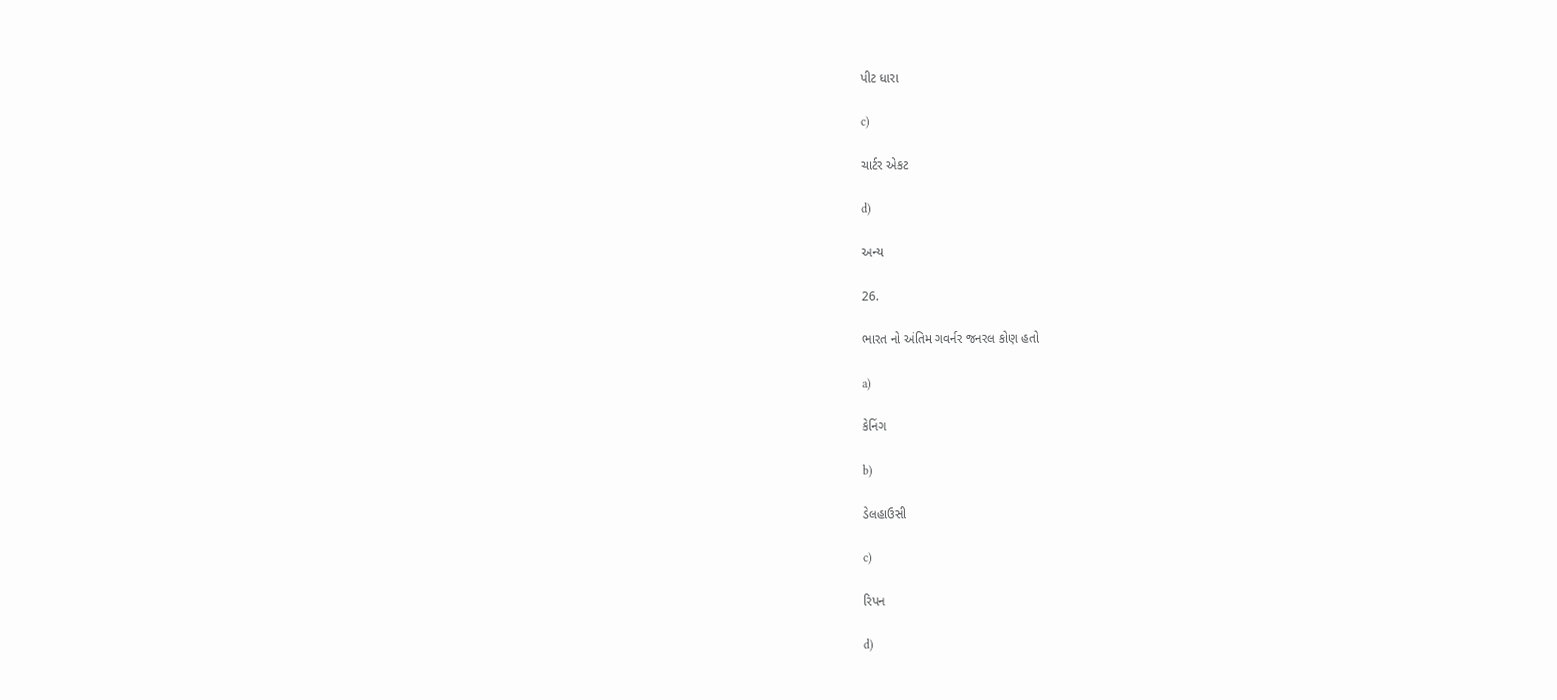પીટ ધારા

c)

ચાર્ટર એકટ

d)

અન્ય

26.

ભારત નો અંતિમ ગવર્નર જનરલ કોણ હતો

a)

કેનિંગ

b)

ડેલહાઉસી

c)

રિપન

d)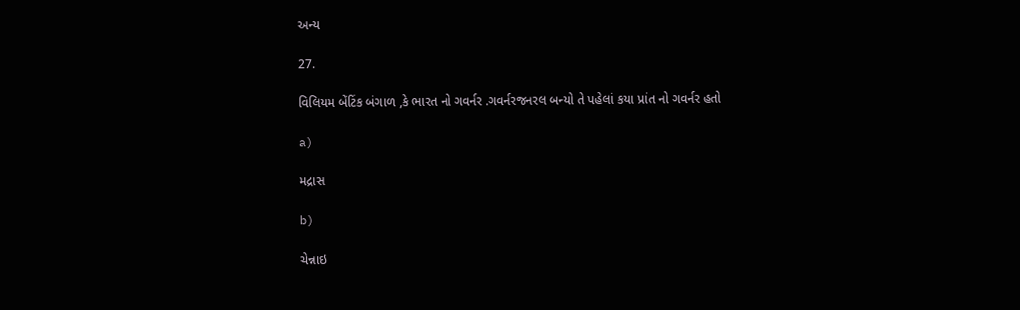અન્ય

27.

વિલિયમ બેંટિંક બંગાળ ,કે ભારત નો ગવર્નર .ગવર્નરજનરલ બન્યો તે પહેલાં કયા પ્રાંત નો ગવર્નર હતો

a)

મદ્રાસ

b)

ચેન્નાઇ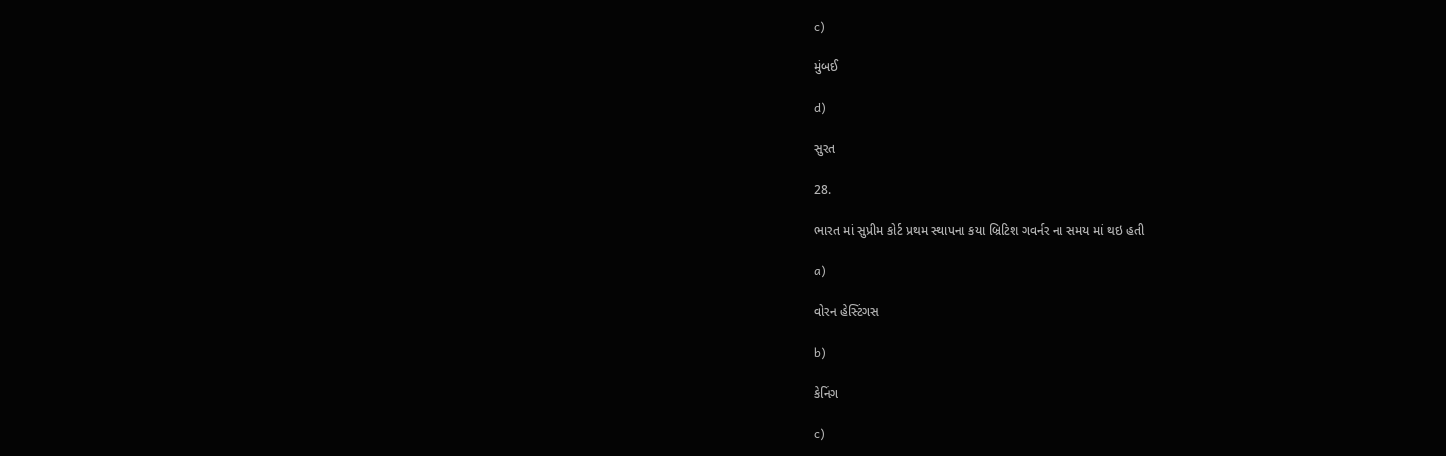c)

મુંબઈ

d)

સુરત

28.

ભારત માં સુપ્રીમ કોર્ટ પ્રથમ સ્થાપના કયા બ્રિટિશ ગવર્નર ના સમય માં થઇ હતી

a)

વોરન હેસ્ટિંગસ

b)

કેનિંગ

c)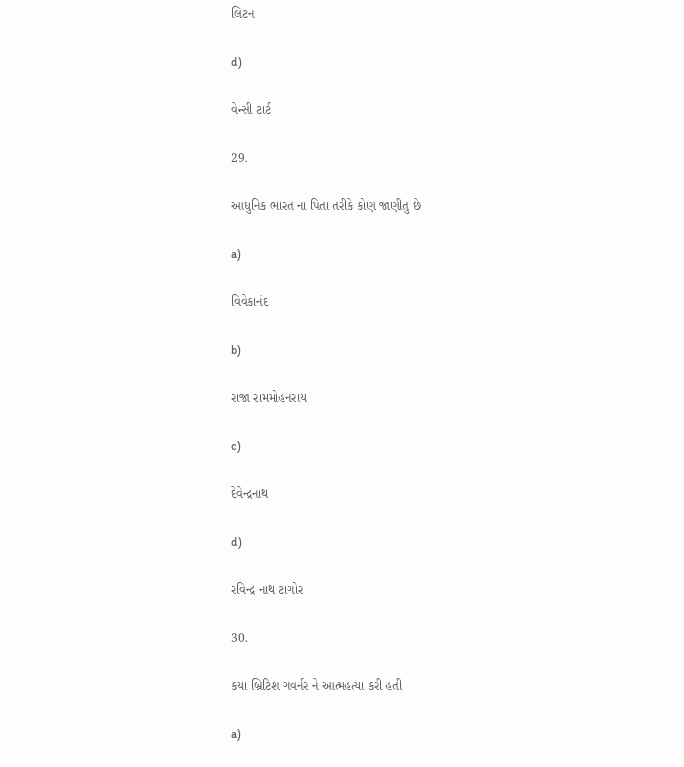લિટન

d)

વેન્સી ટાર્ટ

29.

આધુનિક ભારત ના પિતા તરીકે કોણ જાણીતુ છે

a)

વિવેકાનંદ

b)

રાજા રામમોહનરાય

c)

દેવેન્દ્રનાથ

d)

રવિન્દ્ર નાથ ટાગોર

30.

કયા બ્રિટિશ ગવર્નર ને આત્મહત્યા કરી હતી

a)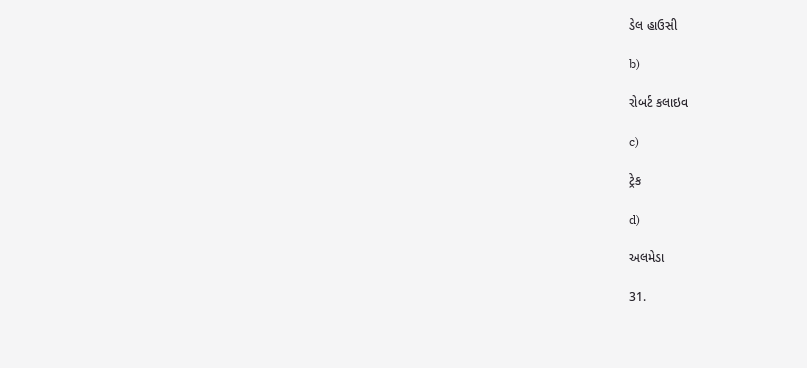ડેલ હાઉસી

b)

રોબર્ટ કલાઇવ

c)

ટ્રેક

d)

અલમેડા

31.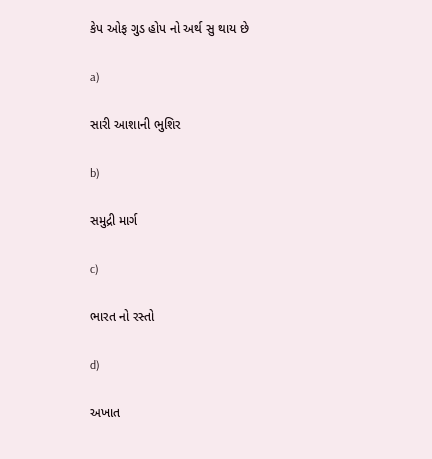કેપ ઓફ ગુડ હોપ નો અર્થ સુ થાય છે

a)

સારી આશાની ભુશિર

b)

સમુદ્રી માર્ગ

c)

ભારત નો રસ્તો

d)

અખાત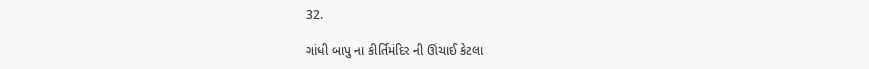32.

ગાંધી બાપુ ના કીર્તિમંદિર ની ઊંચાઈ કેટલા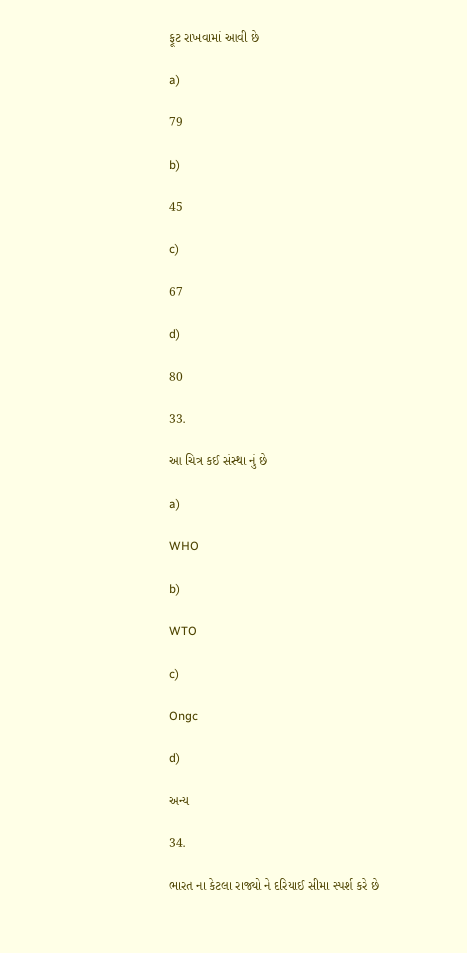ફૂટ રાખવામાં આવી છે

a)

79

b)

45

c)

67

d)

80

33.

આ ચિત્ર કઈ સંસ્થા નું છે

a)

WHO

b)

WTO

c)

Ongc

d)

અન્ય

34.

ભારત ના કેટલા રાજ્યો ને દરિયાઈ સીમા સ્પર્શ કરે છે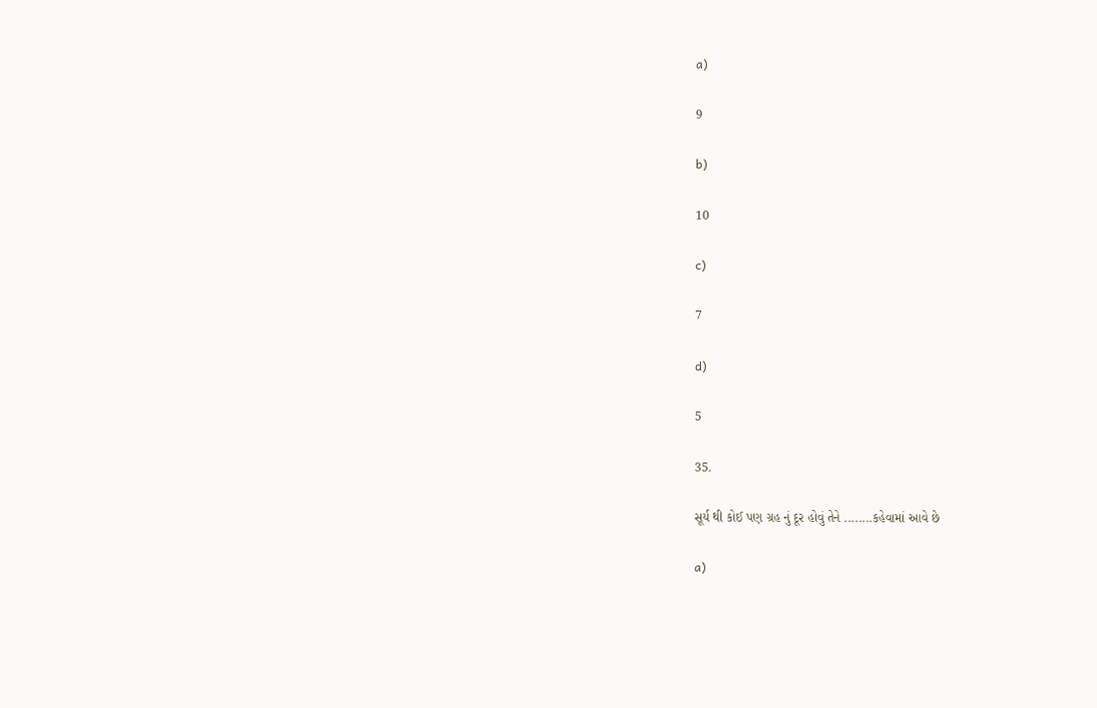a)

9

b)

10

c)

7

d)

5

35.

સૂર્ય થી કોઈ પણ ગ્રહ નું દૂર હોવું તેને ........કહેવામાં આવે છે

a)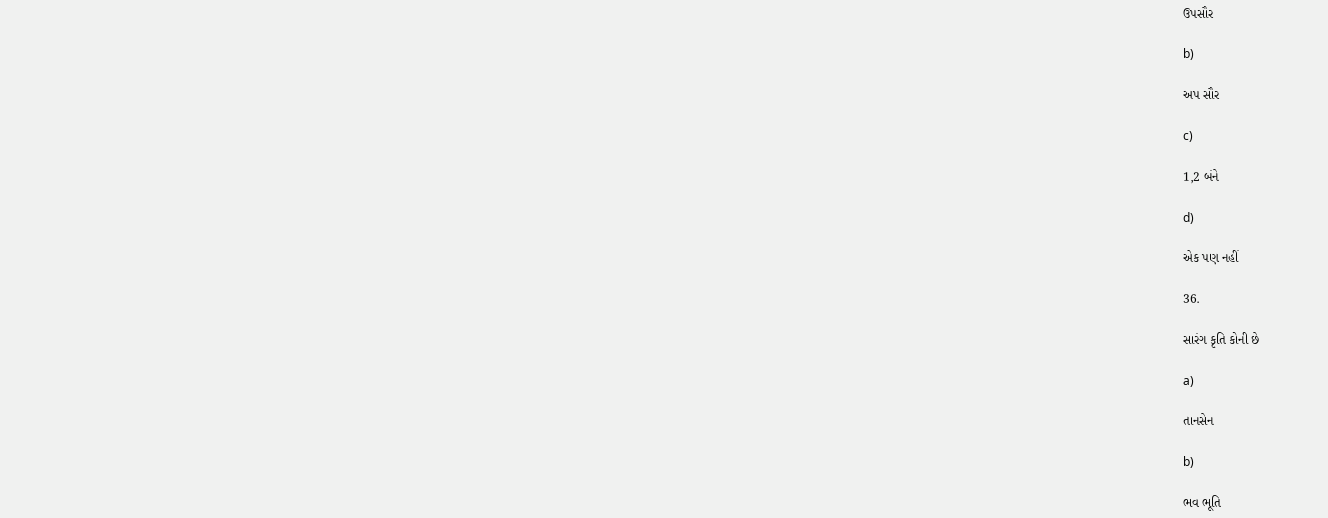ઉપસૌર

b)

અપ સૌર

c)

1,2 બંને

d)

એક પણ નહીં

36.

સારંગ કૃતિ કોની છે

a)

તાનસેન

b)

ભવ ભૂતિ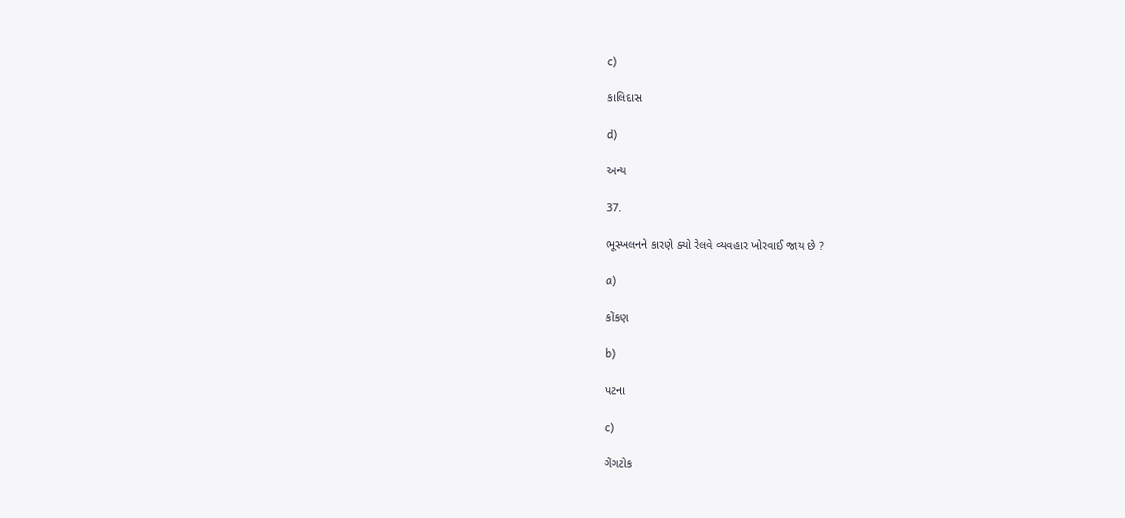c)

કાલિદાસ

d)

અન્ય

37.

ભૂસ્ખલનને કારણે ક્યો રેલવે વ્યવહાર ખોરવાઈ જાય છે ?

a)

કોંકણ

b)

પટના

c)

ગેંગટોક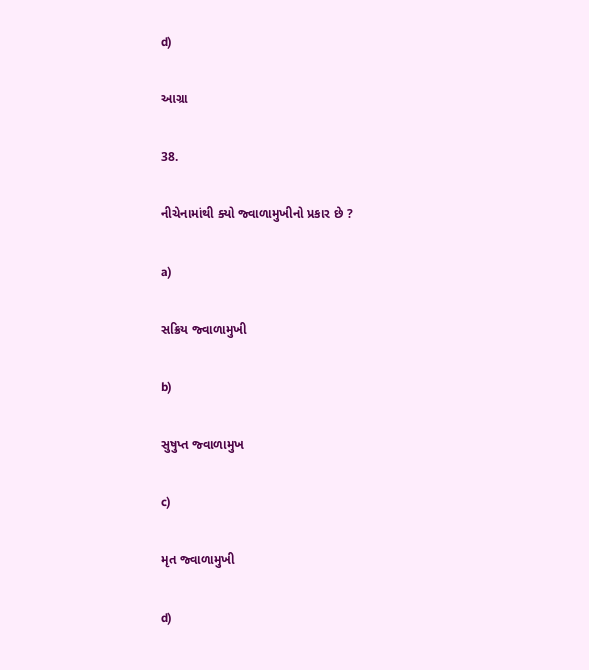d)

આગ્રા

38.

નીચેનામાંથી ક્યો જ્વાળામુખીનો પ્રકાર છે ?

a)

સક્રિય જ્વાળામુખી

b)

સુષુપ્ત જ્વાળામુખ

c)

મૃત જ્વાળામુખી

d)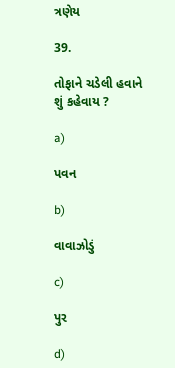ત્રણેય

39.

તોફાને ચડેલી હવાને શું કહેવાય ?

a)

પવન

b)

વાવાઝોડું

c)

પુર

d)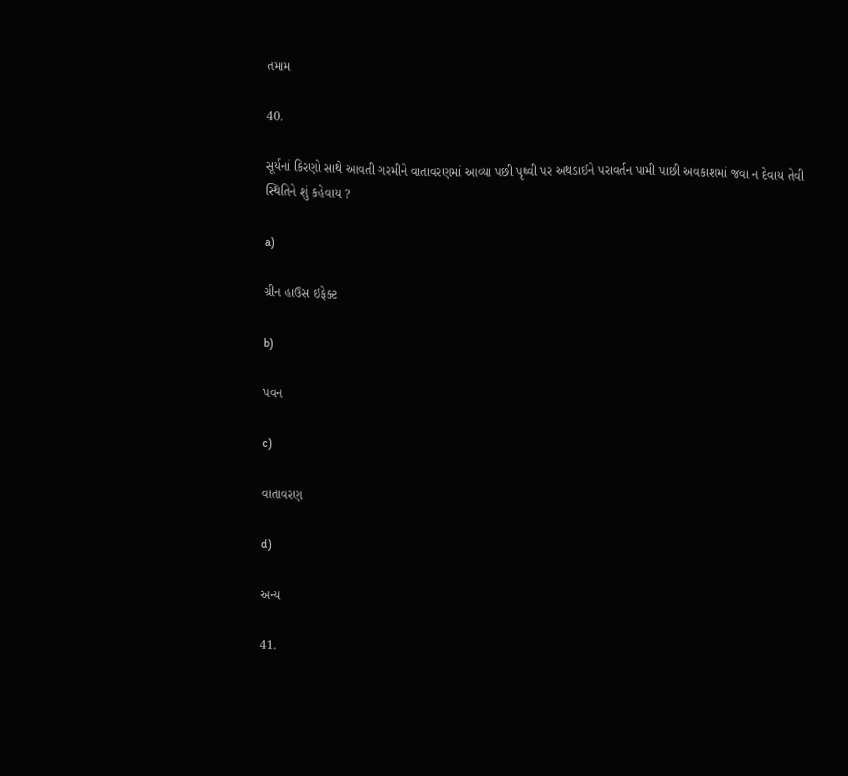તમામ

40.

સૂર્યનાં કિરણો સાથે આવતી ગરમીને વાતાવરણમાં આવ્યા પછી પૃથ્વી પર અથડાઈને પરાવર્તન પામી પાછી અવકાશમાં જવા ન દેવાય તેવી સ્થિતિને શું કહેવાય ?

a)

ગ્રીન હાઉસ ઇફેક્ટ

b)

પવન

c)

વાતાવરણ

d)

અન્ય

41.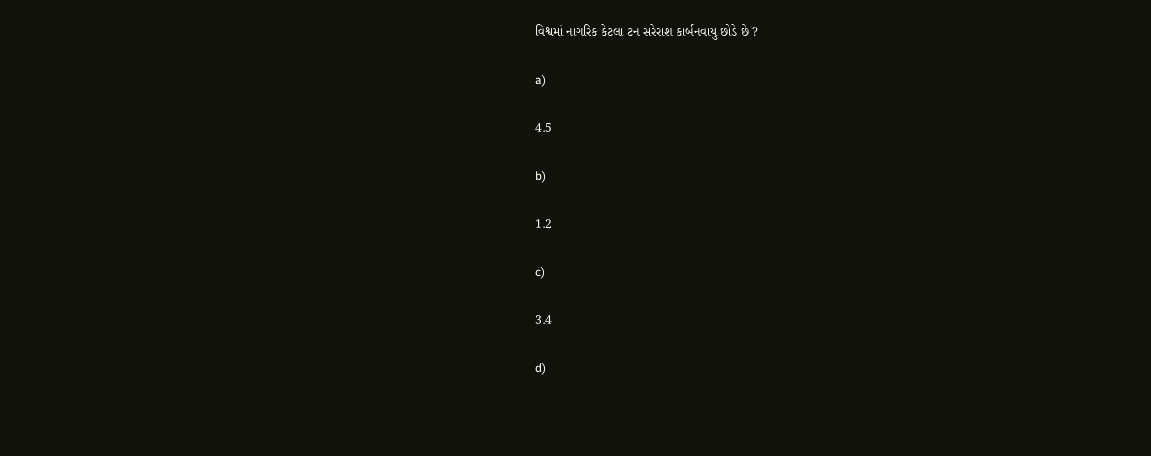વિશ્વમાં નાગરિક કેટલા ટન સરેરાશ કાર્બનવાયુ છોડે છે ?

a)

4.5

b)

1.2

c)

3.4

d)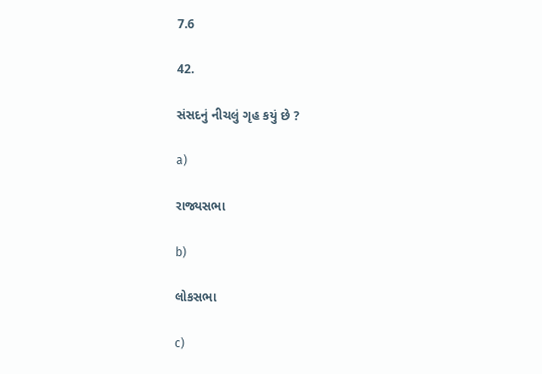7.6

42.

સંસદનું નીચલું ગૃહ કયું છે ?

a)

રાજ્યસભા

b)

લોકસભા

c)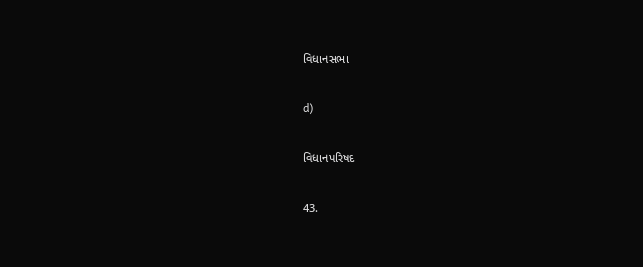વિધાનસભા

d)

વિધાનપરિષદ

43.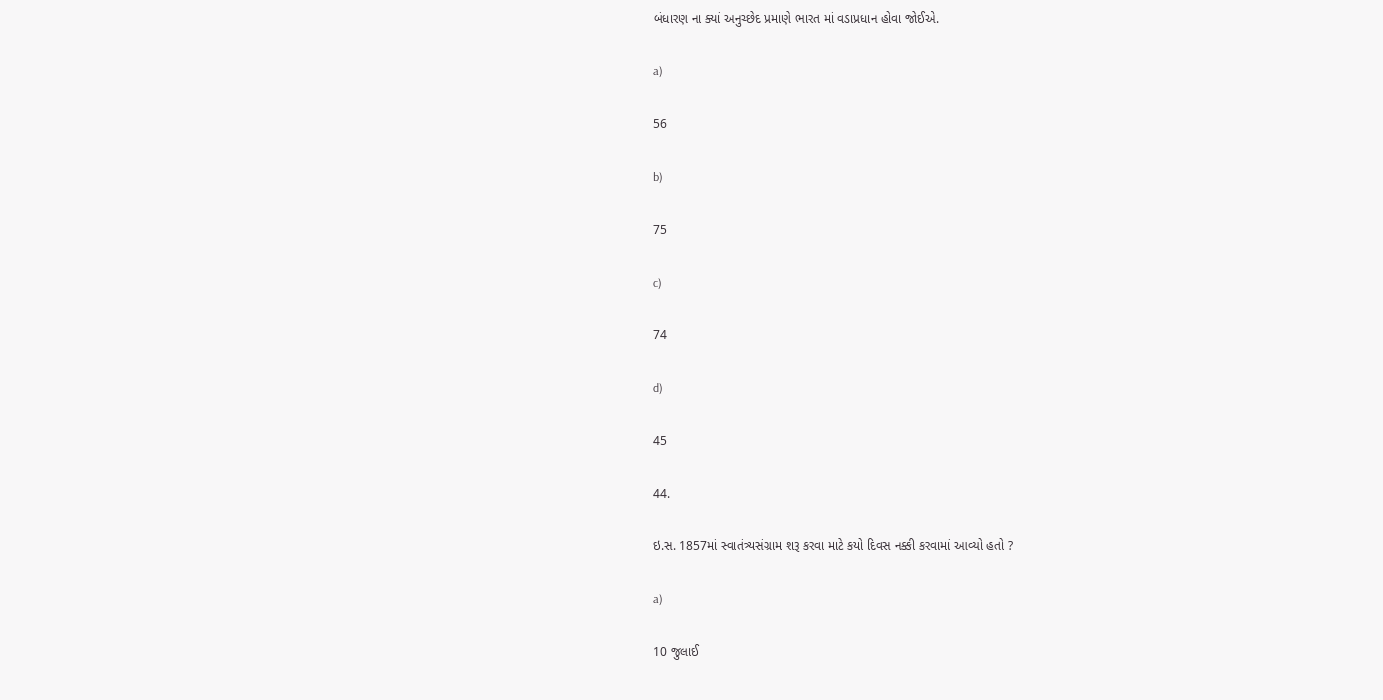બંધારણ ના ક્યાં અનુચ્છેદ પ્રમાણે ભારત માં વડાપ્રધાન હોવા જોઈએ.

a)

56

b)

75

c)

74

d)

45

44.

ઇ.સ. 1857માં સ્વાતંત્ર્યસંગ્રામ શરૂ કરવા માટે કયો દિવસ નક્કી કરવામાં આવ્યો હતો ?

a)

10 જુલાઈ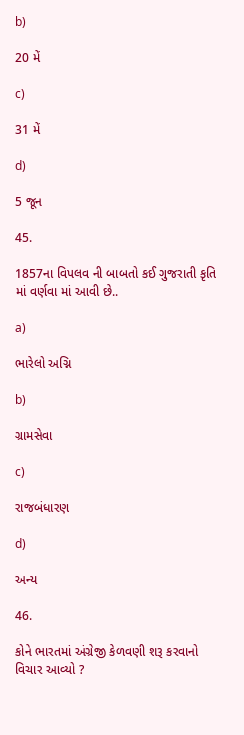b)

20 મેં

c)

31 મેં

d)

5 જૂન

45.

1857ના વિપલવ ની બાબતો કઈ ગુજરાતી કૃતિ માં વર્ણવા માં આવી છે..

a)

ભારેલો અગ્નિ

b)

ગ્રામસેવા

c)

રાજબંધારણ

d)

અન્ય

46.

કોને ભારતમાં અંગ્રેજી કેળવણી શરૂ કરવાનો વિચાર આવ્યો ?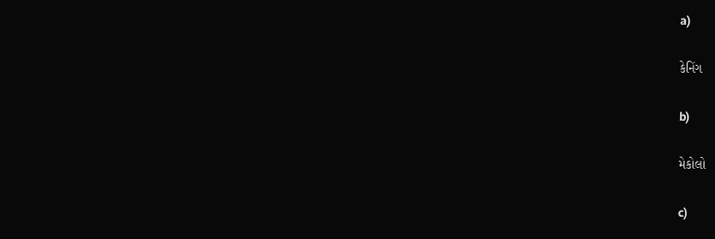a)

કેનિંગ

b)

મેકોલો

c)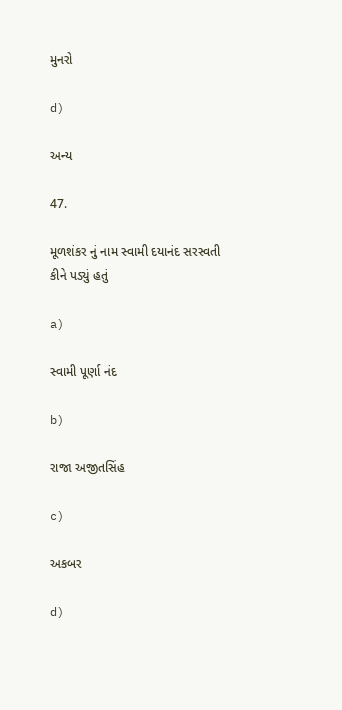મુનરો

d)

અન્ય

47.

મૂળશંકર નું નામ સ્વામી દયાનંદ સરસ્વતી કીને પડ્યું હતું

a)

સ્વામી પૂર્ણા નંદ

b)

રાજા અજીતસિંહ

c)

અકબર

d)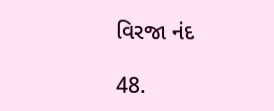વિરજા નંદ

48.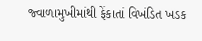જ્વાળામુખીમાંથી ફેંકાતાં વિખંડિત ખડક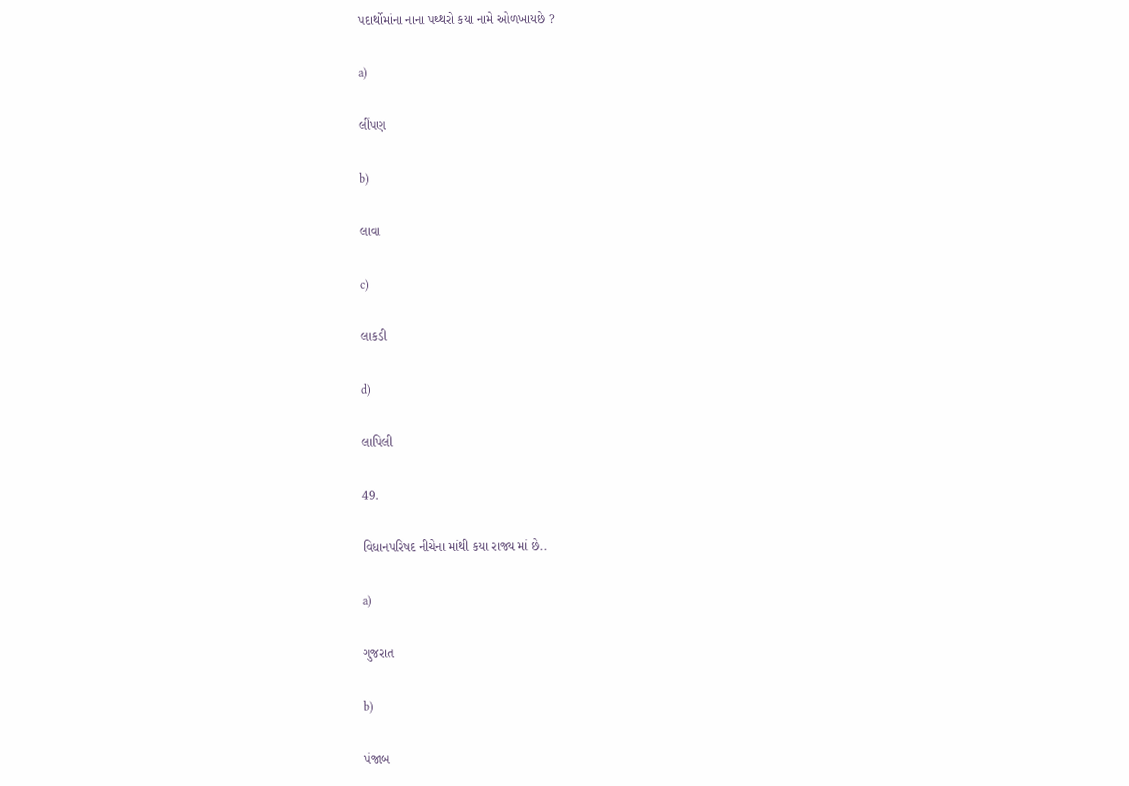પદાર્થોમાંના નાના પથ્થરો કયા નામે ઓળખાયછે ?

a)

લીંપણ

b)

લાવા

c)

લાકડી

d)

લાપિલી

49.

વિધાનપરિષદ નીચેના માંથી કયા રાજ્ય માં છે..

a)

ગુજરાત

b)

પંજાબ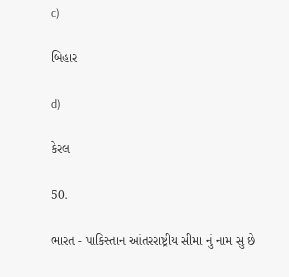c)

બિહાર

d)

કેરલ

50.

ભારત - પાકિસ્તાન આંતરરાષ્ટ્રીય સીમા નું નામ સુ છે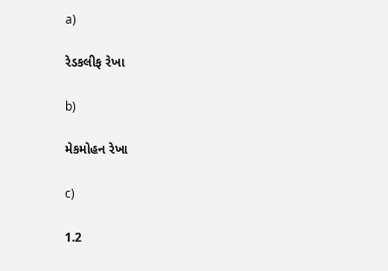a)

રેડકલીફ રેખા

b)

મેકમોહન રેખા

c)

1.2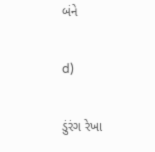બંને

d)

ડુંરંગ રેખા